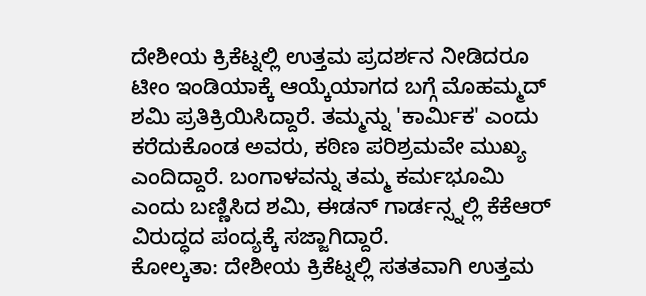ದೇಶೀಯ ಕ್ರಿಕೆಟ್ನಲ್ಲಿ ಉತ್ತಮ ಪ್ರದರ್ಶನ ನೀಡಿದರೂ ಟೀಂ ಇಂಡಿಯಾಕ್ಕೆ ಆಯ್ಕೆಯಾಗದ ಬಗ್ಗೆ ಮೊಹಮ್ಮದ್ ಶಮಿ ಪ್ರತಿಕ್ರಿಯಿಸಿದ್ದಾರೆ. ತಮ್ಮನ್ನು 'ಕಾರ್ಮಿಕ' ಎಂದು ಕರೆದುಕೊಂಡ ಅವರು, ಕಠಿಣ ಪರಿಶ್ರಮವೇ ಮುಖ್ಯ ಎಂದಿದ್ದಾರೆ. ಬಂಗಾಳವನ್ನು ತಮ್ಮ ಕರ್ಮಭೂಮಿ ಎಂದು ಬಣ್ಣಿಸಿದ ಶಮಿ, ಈಡನ್ ಗಾರ್ಡನ್ಸ್ನಲ್ಲಿ ಕೆಕೆಆರ್ ವಿರುದ್ಧದ ಪಂದ್ಯಕ್ಕೆ ಸಜ್ಜಾಗಿದ್ದಾರೆ.
ಕೋಲ್ಕತಾ: ದೇಶೀಯ ಕ್ರಿಕೆಟ್ನಲ್ಲಿ ಸತತವಾಗಿ ಉತ್ತಮ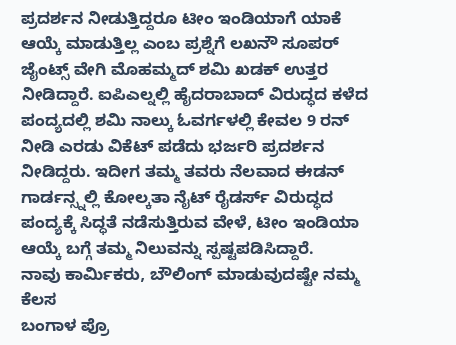ಪ್ರದರ್ಶನ ನೀಡುತ್ತಿದ್ದರೂ ಟೀಂ ಇಂಡಿಯಾಗೆ ಯಾಕೆ ಆಯ್ಕೆ ಮಾಡುತ್ತಿಲ್ಲ ಎಂಬ ಪ್ರಶ್ನೆಗೆ ಲಖನೌ ಸೂಪರ್ ಜೈಂಟ್ಸ್ ವೇಗಿ ಮೊಹಮ್ಮದ್ ಶಮಿ ಖಡಕ್ ಉತ್ತರ ನೀಡಿದ್ದಾರೆ. ಐಪಿಎಲ್ನಲ್ಲಿ ಹೈದರಾಬಾದ್ ವಿರುದ್ಧದ ಕಳೆದ ಪಂದ್ಯದಲ್ಲಿ ಶಮಿ ನಾಲ್ಕು ಓವರ್ಗಳಲ್ಲಿ ಕೇವಲ 9 ರನ್ ನೀಡಿ ಎರಡು ವಿಕೆಟ್ ಪಡೆದು ಭರ್ಜರಿ ಪ್ರದರ್ಶನ ನೀಡಿದ್ದರು. ಇದೀಗ ತಮ್ಮ ತವರು ನೆಲವಾದ ಈಡನ್ ಗಾರ್ಡನ್ಸ್ನಲ್ಲಿ ಕೋಲ್ಕತಾ ನೈಟ್ ರೈಡರ್ಸ್ ವಿರುದ್ಧದ ಪಂದ್ಯಕ್ಕೆ ಸಿದ್ಧತೆ ನಡೆಸುತ್ತಿರುವ ವೇಳೆ, ಟೀಂ ಇಂಡಿಯಾ ಆಯ್ಕೆ ಬಗ್ಗೆ ತಮ್ಮ ನಿಲುವನ್ನು ಸ್ಪಷ್ಟಪಡಿಸಿದ್ದಾರೆ.
ನಾವು ಕಾರ್ಮಿಕರು, ಬೌಲಿಂಗ್ ಮಾಡುವುದಷ್ಟೇ ನಮ್ಮ ಕೆಲಸ
ಬಂಗಾಳ ಪ್ರೊ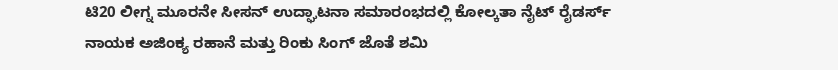ಟಿ20 ಲೀಗ್ನ ಮೂರನೇ ಸೀಸನ್ ಉದ್ಘಾಟನಾ ಸಮಾರಂಭದಲ್ಲಿ ಕೋಲ್ಕತಾ ನೈಟ್ ರೈಡರ್ಸ್ ನಾಯಕ ಅಜಿಂಕ್ಯ ರಹಾನೆ ಮತ್ತು ರಿಂಕು ಸಿಂಗ್ ಜೊತೆ ಶಮಿ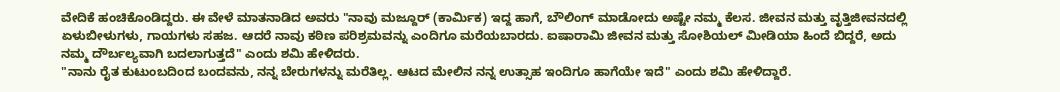ವೇದಿಕೆ ಹಂಚಿಕೊಂಡಿದ್ದರು. ಈ ವೇಳೆ ಮಾತನಾಡಿದ ಅವರು "ನಾವು ಮಜ್ದೂರ್ (ಕಾರ್ಮಿಕ) ಇದ್ದ ಹಾಗೆ, ಬೌಲಿಂಗ್ ಮಾಡೋದು ಅಷ್ಟೇ ನಮ್ಮ ಕೆಲಸ. ಜೀವನ ಮತ್ತು ವೃತ್ತಿಜೀವನದಲ್ಲಿ ಏಳುಬೀಳುಗಳು, ಗಾಯಗಳು ಸಹಜ. ಆದರೆ ನಾವು ಕಠಿಣ ಪರಿಶ್ರಮವನ್ನು ಎಂದಿಗೂ ಮರೆಯಬಾರದು. ಐಷಾರಾಮಿ ಜೀವನ ಮತ್ತು ಸೋಶಿಯಲ್ ಮೀಡಿಯಾ ಹಿಂದೆ ಬಿದ್ದರೆ, ಅದು ನಮ್ಮ ದೌರ್ಬಲ್ಯವಾಗಿ ಬದಲಾಗುತ್ತದೆ" ಎಂದು ಶಮಿ ಹೇಳಿದರು.
"ನಾನು ರೈತ ಕುಟುಂಬದಿಂದ ಬಂದವನು, ನನ್ನ ಬೇರುಗಳನ್ನು ಮರೆತಿಲ್ಲ. ಆಟದ ಮೇಲಿನ ನನ್ನ ಉತ್ಸಾಹ ಇಂದಿಗೂ ಹಾಗೆಯೇ ಇದೆ" ಎಂದು ಶಮಿ ಹೇಳಿದ್ದಾರೆ.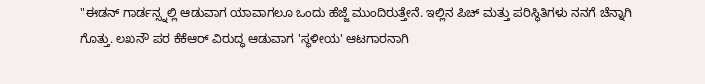"ಈಡನ್ ಗಾರ್ಡನ್ಸ್ನಲ್ಲಿ ಆಡುವಾಗ ಯಾವಾಗಲೂ ಒಂದು ಹೆಜ್ಜೆ ಮುಂದಿರುತ್ತೇನೆ. ಇಲ್ಲಿನ ಪಿಚ್ ಮತ್ತು ಪರಿಸ್ಥಿತಿಗಳು ನನಗೆ ಚೆನ್ನಾಗಿ ಗೊತ್ತು. ಲಖನೌ ಪರ ಕೆಕೆಆರ್ ವಿರುದ್ಧ ಆಡುವಾಗ 'ಸ್ಥಳೀಯ' ಆಟಗಾರನಾಗಿ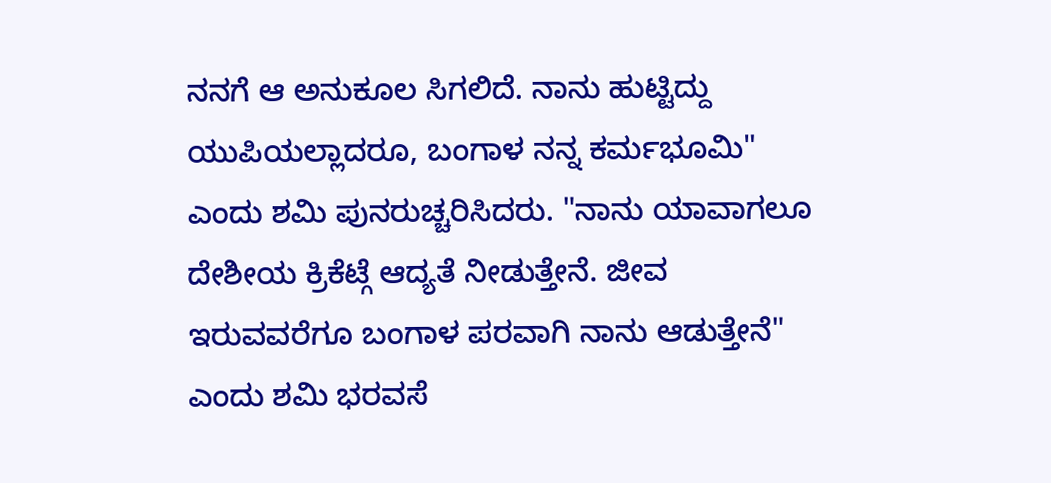ನನಗೆ ಆ ಅನುಕೂಲ ಸಿಗಲಿದೆ. ನಾನು ಹುಟ್ಟಿದ್ದು ಯುಪಿಯಲ್ಲಾದರೂ, ಬಂಗಾಳ ನನ್ನ ಕರ್ಮಭೂಮಿ" ಎಂದು ಶಮಿ ಪುನರುಚ್ಚರಿಸಿದರು. "ನಾನು ಯಾವಾಗಲೂ ದೇಶೀಯ ಕ್ರಿಕೆಟ್ಗೆ ಆದ್ಯತೆ ನೀಡುತ್ತೇನೆ. ಜೀವ ಇರುವವರೆಗೂ ಬಂಗಾಳ ಪರವಾಗಿ ನಾನು ಆಡುತ್ತೇನೆ" ಎಂದು ಶಮಿ ಭರವಸೆ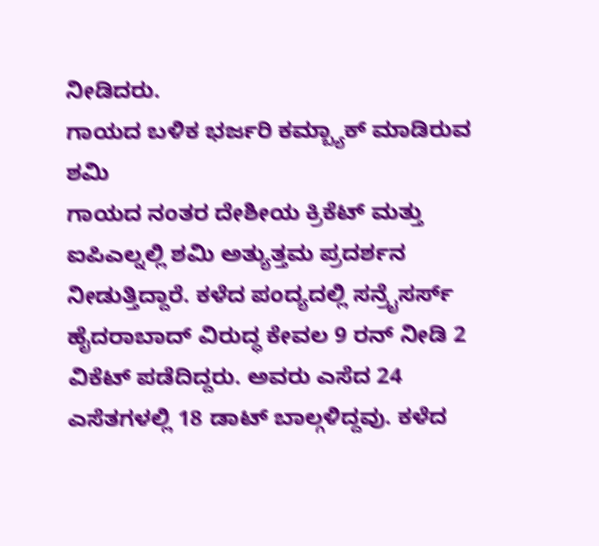ನೀಡಿದರು.
ಗಾಯದ ಬಳಿಕ ಭರ್ಜರಿ ಕಮ್ಬ್ಯಾಕ್ ಮಾಡಿರುವ ಶಮಿ
ಗಾಯದ ನಂತರ ದೇಶೀಯ ಕ್ರಿಕೆಟ್ ಮತ್ತು ಐಪಿಎಲ್ನಲ್ಲಿ ಶಮಿ ಅತ್ಯುತ್ತಮ ಪ್ರದರ್ಶನ ನೀಡುತ್ತಿದ್ದಾರೆ. ಕಳೆದ ಪಂದ್ಯದಲ್ಲಿ ಸನ್ರೈಸರ್ಸ್ ಹೈದರಾಬಾದ್ ವಿರುದ್ಧ ಕೇವಲ 9 ರನ್ ನೀಡಿ 2 ವಿಕೆಟ್ ಪಡೆದಿದ್ದರು. ಅವರು ಎಸೆದ 24 ಎಸೆತಗಳಲ್ಲಿ 18 ಡಾಟ್ ಬಾಲ್ಗಳಿದ್ದವು. ಕಳೆದ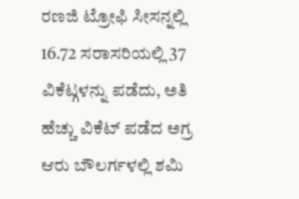ರಣಜಿ ಟ್ರೋಫಿ ಸೀಸನ್ನಲ್ಲಿ 16.72 ಸರಾಸರಿಯಲ್ಲಿ 37 ವಿಕೆಟ್ಗಳನ್ನು ಪಡೆದು, ಅತಿ ಹೆಚ್ಚು ವಿಕೆಟ್ ಪಡೆದ ಅಗ್ರ ಆರು ಬೌಲರ್ಗಳಲ್ಲಿ ಶಮಿ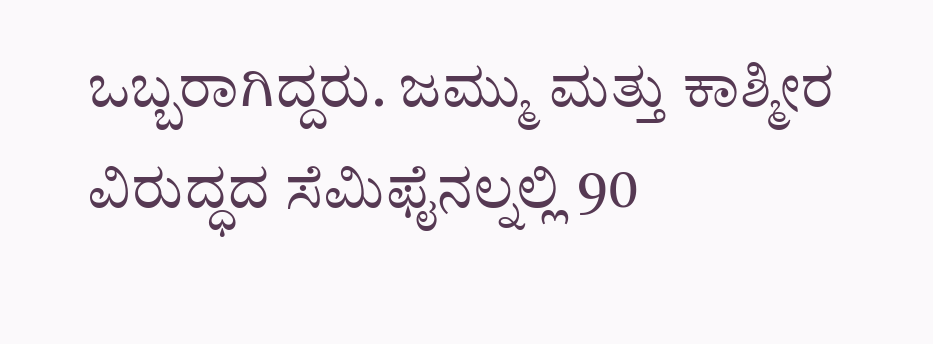ಒಬ್ಬರಾಗಿದ್ದರು. ಜಮ್ಮು ಮತ್ತು ಕಾಶ್ಮೀರ ವಿರುದ್ಧದ ಸೆಮಿಫೈನಲ್ನಲ್ಲಿ 90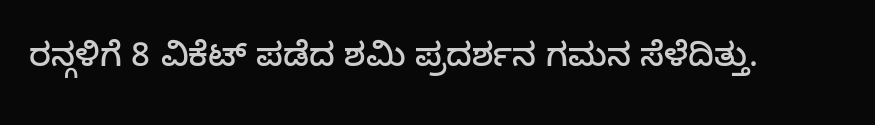ರನ್ಗಳಿಗೆ 8 ವಿಕೆಟ್ ಪಡೆದ ಶಮಿ ಪ್ರದರ್ಶನ ಗಮನ ಸೆಳೆದಿತ್ತು.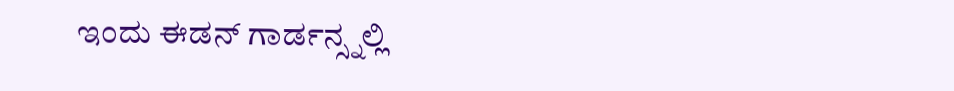ಇಂದು ಈಡನ್ ಗಾರ್ಡನ್ಸ್ನಲ್ಲಿ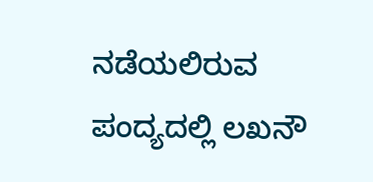ನಡೆಯಲಿರುವ ಪಂದ್ಯದಲ್ಲಿ ಲಖನೌ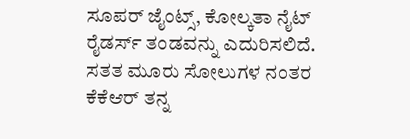ಸೂಪರ್ ಜೈಂಟ್ಸ್, ಕೋಲ್ಕತಾ ನೈಟ್ ರೈಡರ್ಸ್ ತಂಡವನ್ನು ಎದುರಿಸಲಿದೆ. ಸತತ ಮೂರು ಸೋಲುಗಳ ನಂತರ ಕೆಕೆಆರ್ ತನ್ನ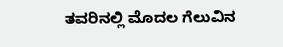ತವರಿನಲ್ಲಿ ಮೊದಲ ಗೆಲುವಿನ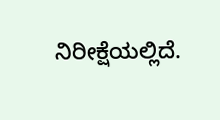ನಿರೀಕ್ಷೆಯಲ್ಲಿದೆ.